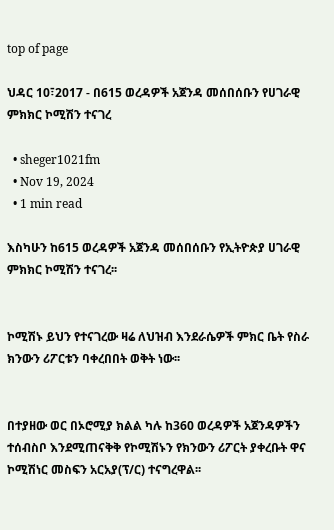top of page

ህዳር 10፣2017 - በ615 ወረዳዎች አጀንዳ መሰበሰቡን የሀገራዊ ምክክር ኮሚሽን ተናገረ

  • sheger1021fm
  • Nov 19, 2024
  • 1 min read

እስካሁን ከ615 ወረዳዎች አጀንዳ መሰበሰቡን የኢትዮጵያ ሀገራዊ ምክክር ኮሚሽን ተናገረ፡፡


ኮሚሽኑ ይህን የተናገረው ዛሬ ለህዝብ እንደራሴዎች ምክር ቤት የስራ ክንውን ሪፖርቱን ባቀረበበት ወቅት ነው፡፡


በተያዘው ወር በኦሮሚያ ክልል ካሉ ከ360 ወረዳዎች አጀንዳዎችን ተሰብስቦ እንደሚጠናቅቅ የኮሚሽኑን የክንውን ሪፖርት ያቀረቡት ዋና ኮሚሽነር መስፍን አርአያ(ፕ/ር) ተናግረዋል፡፡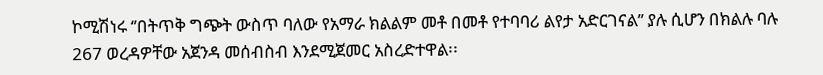ኮሚሽነሩ ‘’በትጥቅ ግጭት ውስጥ ባለው የአማራ ክልልም መቶ በመቶ የተባባሪ ልየታ አድርገናል’’ ያሉ ሲሆን በክልሉ ባሉ 267 ወረዳዎቸው አጀንዳ መሰብስብ እንደሚጀመር አስረድተዋል፡፡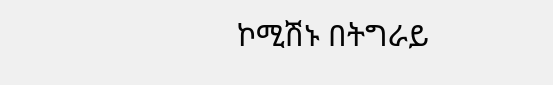ኮሚሽኑ በትግራይ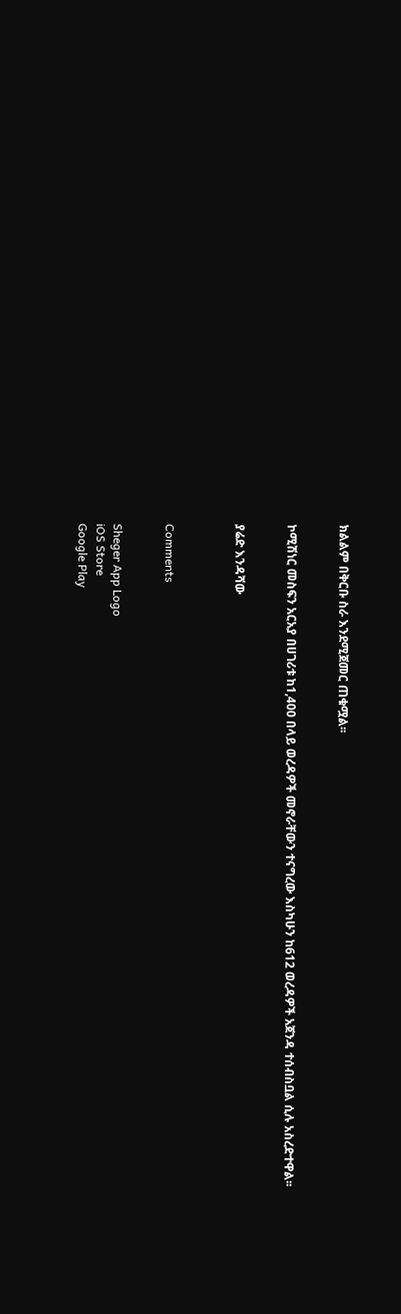ክልልም በቅርቡ ስራ እንደሚጀመር ጠቁሟል፡፡


ኮሚሽነር መስፍን አርአያ በሀገሪቱ ከ1,400 በላይ ወረዳዎች መኖራቸውን ተናግረው እስካሁን ከ612 ወረዳዎች አጀንዳ ተሰብስቧል ሲሉ አስረድተዋል፡፡


ያሬድ እንዳሻው



Comments


Sheger App Logo
iOS Store
Google Play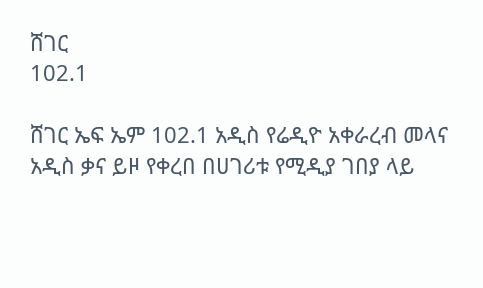ሸገር
102.1

ሸገር ኤፍ ኤም 102.1 አዲስ የሬዲዮ አቀራረብ መላና አዲስ ቃና ይዞ የቀረበ በሀገሪቱ የሚዲያ ገበያ ላይ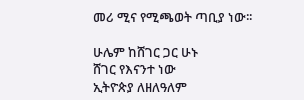መሪ ሚና የሚጫወት ጣቢያ ነው፡፡

ሁሌም ከሸገር ጋር ሁኑ
ሸገር የእናንተ ነው
ኢትዮጵያ ለዘለዓለም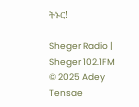ትኑር!

Sheger Radio | Sheger 102.1FM  © 2025 Adey Tensae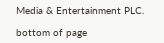Media & Entertainment PLC.

bottom of page